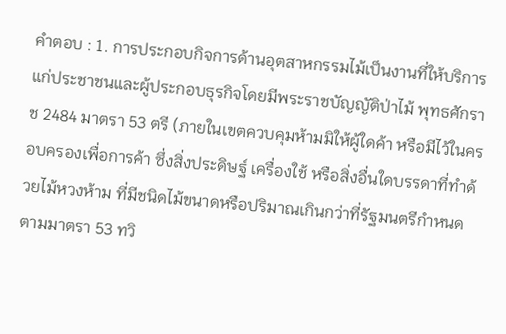คำตอบ : 1. การประกอบกิจการด้านอุตสาหกรรมไม้เป็นงานที่ให้บริการแก่ประชาชนและผู้ประกอบธุรกิจโดยมีพระราชบัญญัติป่าไม้ พุทธศักราช 2484 มาตรา 53 ตรี (ภายในเขตควบคุมห้ามมิให้ผู้ใดค้า หรือมีไว้ในครอบครองเพื่อการค้า ซึ่งสิ่งประดิษฐ์ เครื่องใช้ หรือสิ่งอื่นใดบรรดาที่ทำด้วยไม้หวงห้าม ที่มีชนิดไม้ขนาดหรือปริมาณเกินกว่าที่รัฐมนตรีกำหนดตามมาตรา 53 ทวิ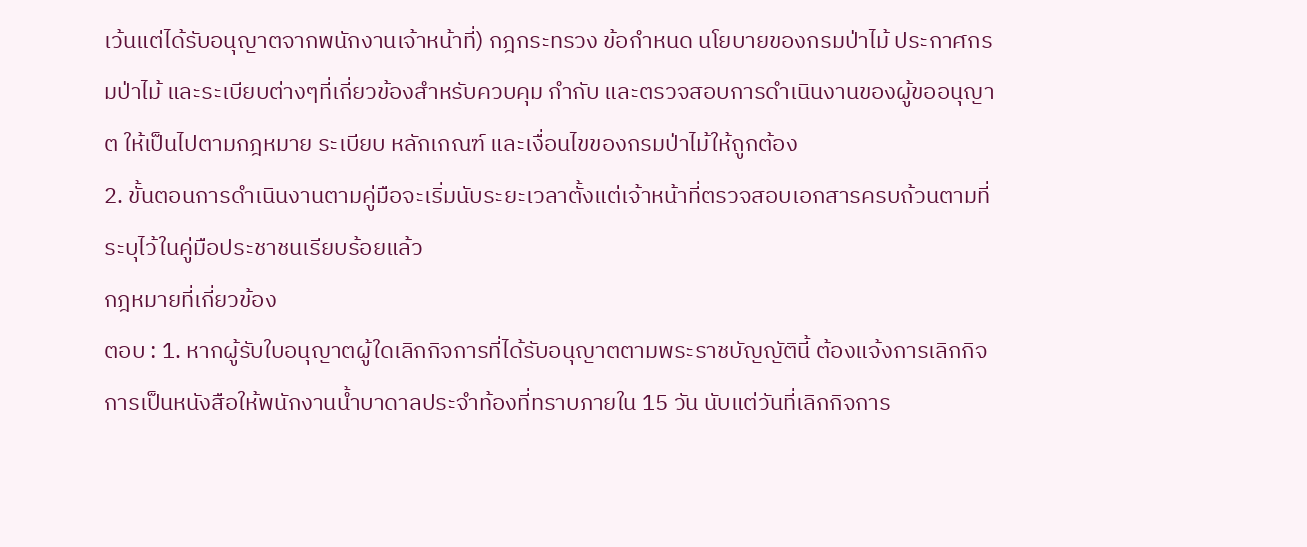เว้นแต่ได้รับอนุญาตจากพนักงานเจ้าหน้าที่) กฎกระทรวง ข้อกำหนด นโยบายของกรมป่าไม้ ประกาศกรมป่าไม้ และระเบียบต่างๆที่เกี่ยวข้องสำหรับควบคุม กำกับ และตรวจสอบการดำเนินงานของผู้ขออนุญาต ให้เป็นไปตามกฎหมาย ระเบียบ หลักเกณฑ์ และเงื่อนไขของกรมป่าไม้ให้ถูกต้อง
2. ขั้นตอนการดำเนินงานตามคู่มือจะเริ่มนับระยะเวลาตั้งแต่เจ้าหน้าที่ตรวจสอบเอกสารครบถ้วนตามที่ระบุไว้ในคู่มือประชาชนเรียบร้อยแล้ว
กฎหมายที่เกี่ยวข้อง
ตอบ : 1. หากผู้รับใบอนุญาตผู้ใดเลิกกิจการที่ได้รับอนุญาตตามพระราชบัญญัตินี้ ต้องแจ้งการเลิกกิจการเป็นหนังสือให้พนักงานน้ำบาดาลประจำท้องที่ทราบภายใน 15 วัน นับแต่วันที่เลิกกิจการ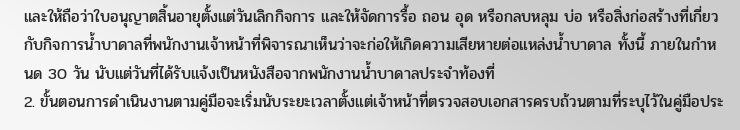และให้ถือว่าใบอนุญาตสิ้นอายุตั้งแต่วันเลิกกิจการ และให้จัดการรื้อ ถอน อุด หรือกลบหลุม บ่อ หรือสิ่งก่อสร้างที่เกี่ยวกับกิจการน้ำบาดาลที่พนักงานเจ้าหน้าที่พิจารณาเห็นว่าจะก่อให้เกิดความเสียหายต่อแหล่งน้ำบาดาล ทั้งนี้ ภายในกำหนด 30 วัน นับแต่วันที่ได้รับแจ้งเป็นหนังสือจากพนักงานน้ำบาดาลประจำท้องที่
2. ขั้นตอนการดำเนินงานตามคู่มือจะเริ่มนับระยะเวลาตั้งแต่เจ้าหน้าที่ตรวจสอบเอกสารครบถ้วนตามที่ระบุไว้ในคู่มือประ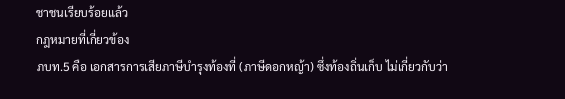ชาชนเรียบร้อยแล้ว
กฎหมายที่เกี่ยวข้อง
ภบท.5 คือ เอกสารการเสียภาษีบำรุงท้องที่ (ภาษีดอกหญ้า) ซึ่งท้องถิ่นเก็บ ไม่เกี่ยวกับว่า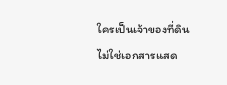ใครเป็นเจ้าของที่ดิน ไม่ใช่เอกสารแสด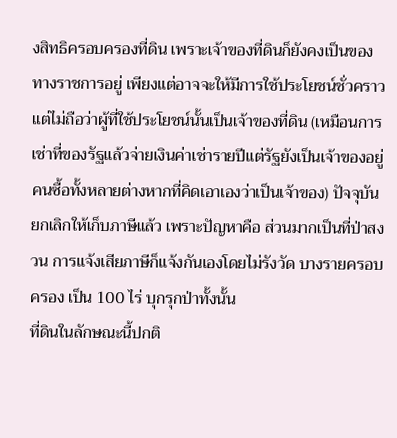งสิทธิครอบครองที่ดิน เพราะเจ้าของที่ดินก็ยังคงเป็นของทางราชการอยู่ เพียงแต่อาจจะให้มีการใช้ประโยชน์ชั่วคราว แต่ไม่ถือว่าผู้ที่ใช้ประโยชน์นั้นเป็นเจ้าของที่ดิน (เหมือนการเช่าที่ของรัฐแล้วจ่ายเงินค่าเช่ารายปีแต่รัฐยังเป็นเจ้าของอยู่ คนซื้อทั้งหลายต่างหากที่คิดเอาเองว่าเป็นเจ้าของ) ปัจจุบันยกเลิกให้เก็บภาษีแล้ว เพราะปัญหาคือ ส่วนมากเป็นที่ป่าสงวน การแจ้งเสียภาษีก็แจ้งกันเองโดยไม่รังวัด บางรายครอบครอง เป็น 100 ไร่ บุกรุกป่าทั้งนั้น
ที่ดินในลักษณะนี้ปกติ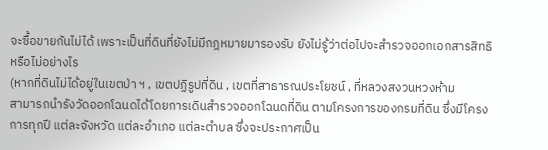จะซื้อขายกันไม่ได้ เพราะเป็นที่ดินที่ยังไม่มีกฎหมายมารองรับ ยังไม่รู้ว่าต่อไปจะสำรวจออกเอกสารสิทธิหรือไม่อย่างไร
(หากที่ดินไม่ได้อยู่ในเขตป่า ฯ , เขตปฏิรูปที่ดิน , เขตที่สาธารณประโยชน์ , ที่หลวงสงวนหวงห้าม
สามารถนำรังวัดออกโฉนดได้โดยการเดินสำรวจออกโฉนดที่ดิน ตามโครงการของกรมที่ดิน ซึ่งมีโครงการทุกปี แต่ละจังหวัด แต่ละอำเภอ แต่ละตำบล ซึ่งจะประกาศเป็น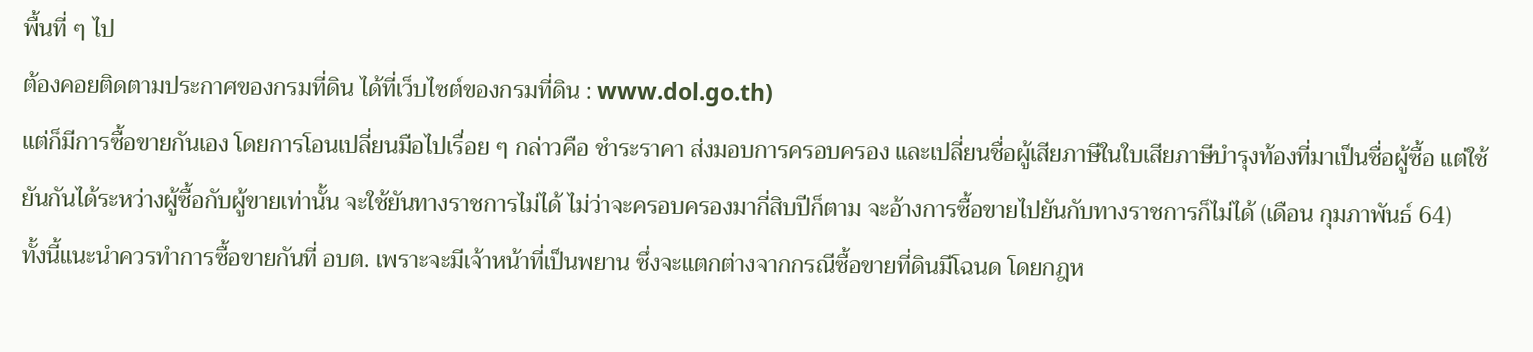พื้นที่ ๆ ไป
ต้องคอยติดตามประกาศของกรมที่ดิน ได้ที่เว็บไซต์ของกรมที่ดิน : www.dol.go.th)
แต่ก็มีการซื้อขายกันเอง โดยการโอนเปลี่ยนมือไปเรื่อย ๆ กล่าวคือ ชำระราคา ส่งมอบการครอบครอง และเปลี่ยนชื่อผู้เสียภาษีในใบเสียภาษีบำรุงท้องที่มาเป็นชื่อผู้ซื้อ แต่ใช้ยันกันได้ระหว่างผู้ซื้อกับผู้ขายเท่านั้น จะใช้ยันทางราชการไม่ได้ ไม่ว่าจะครอบครองมากี่สิบปีก็ตาม จะอ้างการซื้อขายไปยันกับทางราชการก็ไม่ได้ (เดือน กุมภาพันธ์ 64)
ทั้งนี้แนะนำควรทำการซื้อขายกันที่ อบต. เพราะจะมีเจ้าหน้าที่เป็นพยาน ซึ่งจะแตกต่างจากกรณีซื้อขายที่ดินมีโฉนด โดยกฎห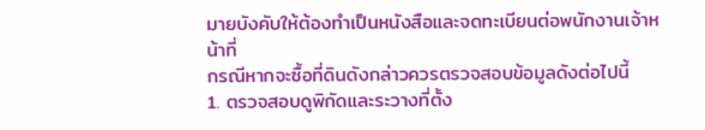มายบังคับให้ต้องทำเป็นหนังสือและจดทะเบียนต่อพนักงานเจ้าหน้าที่
กรณีหากจะซื้อที่ดินดังกล่าวควรตรวจสอบข้อมูลดังต่อไปนี้
1. ตรวจสอบดูพิกัดและระวางที่ตั้ง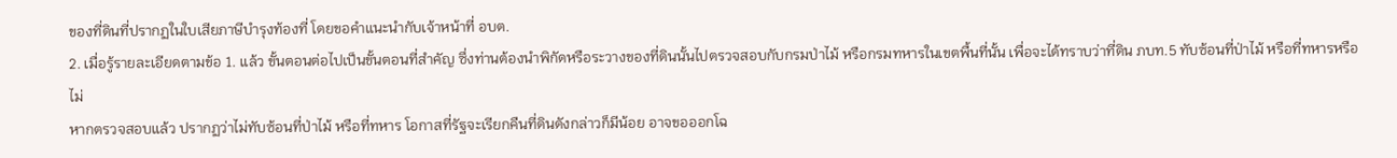ของที่ดินที่ปรากฏในใบเสียภาษีบำรุงท้องที่ โดยขอคำแนะนำกับเจ้าหน้าที่ อบต.
2. เมื่อรู้รายละเอียดตามข้อ 1. แล้ว ขั้นตอนต่อไปเป็นขั้นตอนที่สำคัญ ซึ่งท่านต้องนำพิกัดหรือระวางของที่ดินนั้นไปตรวจสอบกับกรมป่าไม้ หรือกรมทหารในเขตพื้นที่นั้น เพื่อจะได้ทราบว่าที่ดิน ภบท.5 ทับซ้อนที่ป่าไม้ หรือที่ทหารหรือไม่
หากตรวจสอบแล้ว ปรากฏว่าไม่ทับซ้อนที่ป่าไม้ หรือที่ทหาร โอกาสที่รัฐจะเรียกคืนที่ดินดังกล่าวก็มีน้อย อาจขอออกโฉ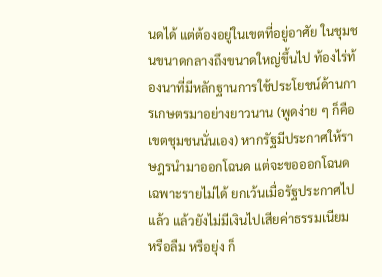นดได้ แต่ต้องอยู่ในเขตที่อยู่อาศัย ในชุมชนขนาดกลางถึงขนาดใหญ่ขึ้นไป ท้องไร่ท้องนาที่มีหลักฐานการใช้ประโยชน์ด้านการเกษตรมาอย่างยาวนาน (พูดง่าย ๆ ก็คือเขตชุมชนนั่นเอง) หากรัฐมีประกาศให้ราษฎรนำมาออกโฉนด แต่จะขอออกโฉนดเฉพาะรายไม่ได้ ยกเว้นเมื่อรัฐประกาศไปแล้ว แล้วยังไม่มีเงินไปเสียค่าธรรมเนียม หรือลืม หรือยุ่ง ก็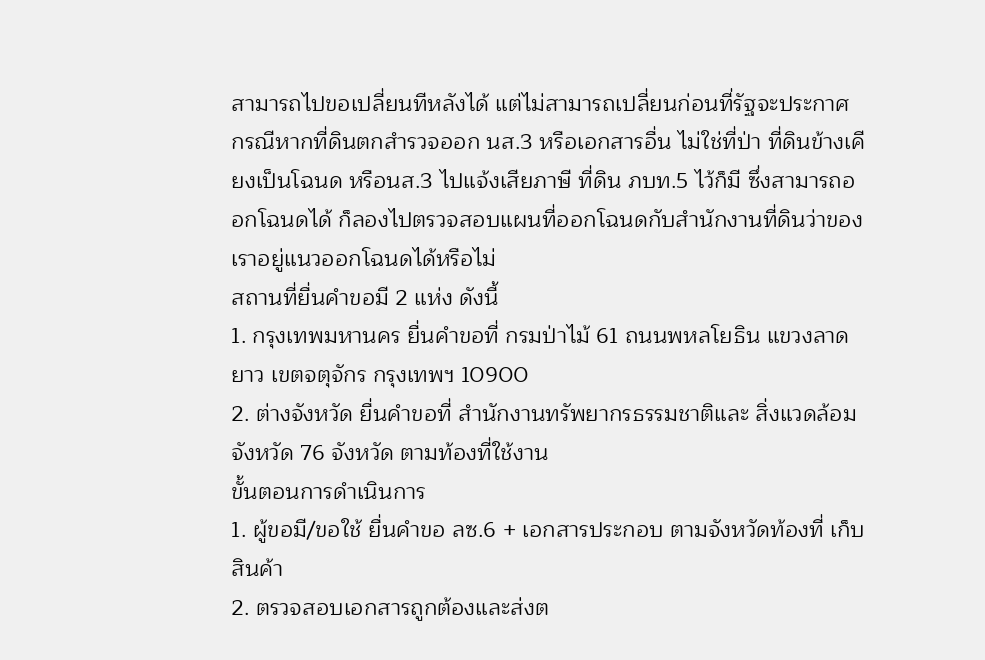สามารถไปขอเปลี่ยนทีหลังได้ แต่ไม่สามารถเปลี่ยนก่อนที่รัฐจะประกาศ
กรณีหากที่ดินตกสำรวจออก นส.3 หรือเอกสารอื่น ไม่ใช่ที่ป่า ที่ดินข้างเคียงเป็นโฉนด หรือนส.3 ไปแจ้งเสียภาษี ที่ดิน ภบท.5 ไว้ก็มี ซึ่งสามารถออกโฉนดได้ ก็ลองไปตรวจสอบแผนที่ออกโฉนดกับสำนักงานที่ดินว่าของเราอยู่แนวออกโฉนดได้หรือไม่
สถานที่ยื่นคำขอมี 2 แห่ง ดังนี้
1. กรุงเทพมหานคร ยื่นคำขอที่ กรมป่าไม้ 61 ถนนพหลโยธิน แขวงลาดยาว เขตจตุจักร กรุงเทพฯ 10900
2. ต่างจังหวัด ยื่นคำขอที่ สำนักงานทรัพยากรธรรมชาติและ สิ่งแวดล้อมจังหวัด 76 จังหวัด ตามท้องที่ใช้งาน
ขั้นตอนการดำเนินการ
1. ผู้ขอมี/ขอใช้ ยื่นคำขอ ลซ.6 + เอกสารประกอบ ตามจังหวัดท้องที่ เก็บสินค้า
2. ตรวจสอบเอกสารถูกต้องและส่งต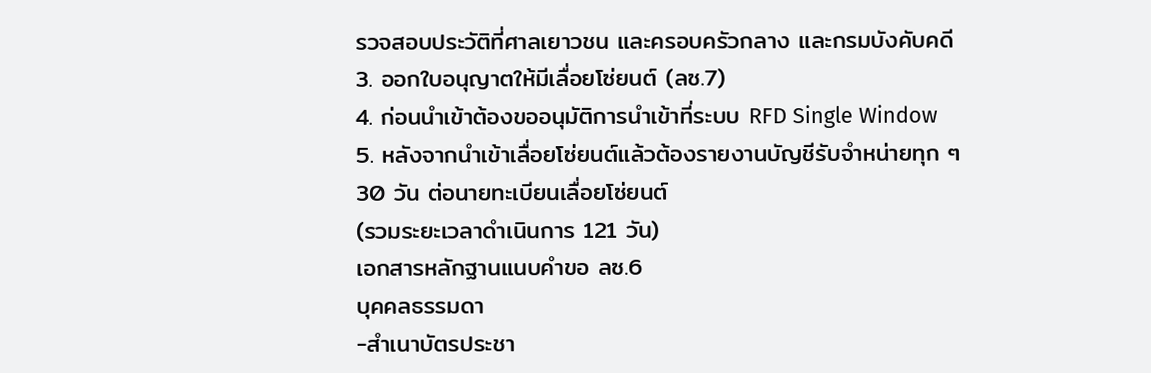รวจสอบประวัติที่ศาลเยาวชน และครอบครัวกลาง และกรมบังคับคดี
3. ออกใบอนุญาตให้มีเลื่อยโซ่ยนต์ (ลซ.7)
4. ก่อนนำเข้าต้องขออนุมัติการนำเข้าที่ระบบ RFD Single Window
5. หลังจากนำเข้าเลื่อยโซ่ยนต์แล้วต้องรายงานบัญชีรับจำหน่ายทุก ๆ 30 วัน ต่อนายทะเบียนเลื่อยโซ่ยนต์
(รวมระยะเวลาดำเนินการ 121 วัน)
เอกสารหลักฐานแนบคำขอ ลซ.6
บุคคลธรรมดา
-สำเนาบัตรประชา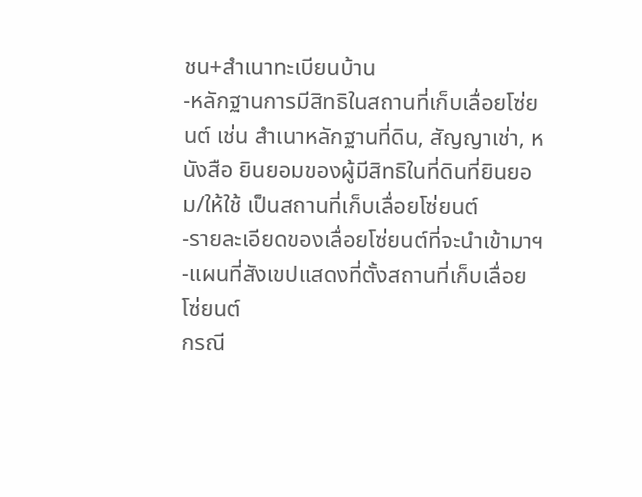ชน+สำเนาทะเบียนบ้าน
-หลักฐานการมีสิทธิในสถานที่เก็บเลื่อยโซ่ยนต์ เช่น สำเนาหลักฐานที่ดิน, สัญญาเช่า, หนังสือ ยินยอมของผู้มีสิทธิในที่ดินที่ยินยอม/ให้ใช้ เป็นสถานที่เก็บเลื่อยโซ่ยนต์
-รายละเอียดของเลื่อยโซ่ยนต์ที่จะนำเข้ามาฯ
-แผนที่สังเขปแสดงที่ตั้งสถานที่เก็บเลื่อย โซ่ยนต์
กรณี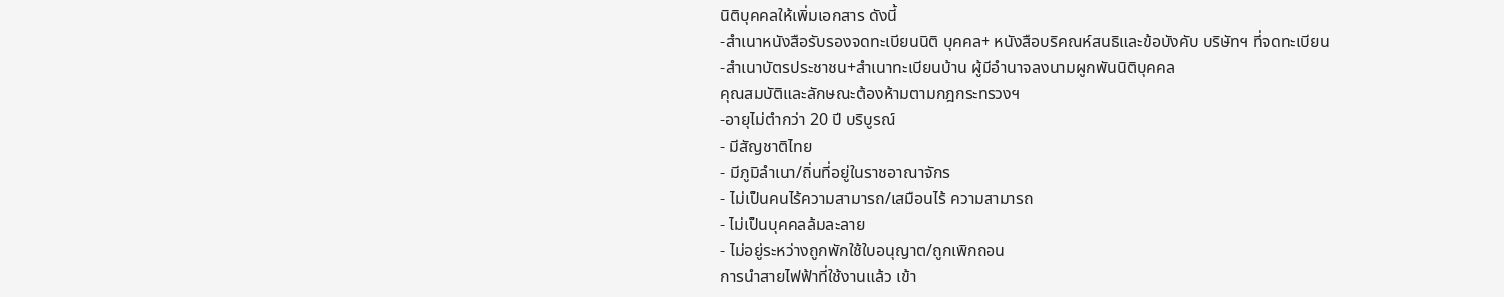นิติบุคคลให้เพิ่มเอกสาร ดังนี้
-สำเนาหนังสือรับรองจดทะเบียนนิติ บุคคล+ หนังสือบริคณห์สนธิและข้อบังคับ บริษัทฯ ที่จดทะเบียน
-สำเนาบัตรประชาชน+สำเนาทะเบียนบ้าน ผู้มีอำนาจลงนามผูกพันนิติบุคคล
คุณสมบัติและลักษณะต้องห้ามตามกฎกระทรวงฯ
-อายุไม่ตำกว่า 20 ปี บริบูรณ์
- มีสัญชาติไทย
- มีภูมิลำเนา/ถิ่นที่อยู่ในราชอาณาจักร
- ไม่เป็นคนไร้ความสามารถ/เสมือนไร้ ความสามารถ
- ไม่เป็นบุคคลล้มละลาย
- ไม่อยู่ระหว่างถูกพักใช้ใบอนุญาต/ถูกเพิกถอน
การนำสายไฟฟ้าที่ใช้งานแล้ว เข้า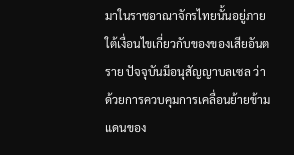มาในราชอาณาจักรไทยนั้นอยู่ภายใต้เงื่อนไขเกี่ยวกับของของเสียอันตราย ปัจจุบันมีอนุสัญญาบลเซล ว่าด้วยการควบคุมการเคลื่อนย้ายข้ามแดนของ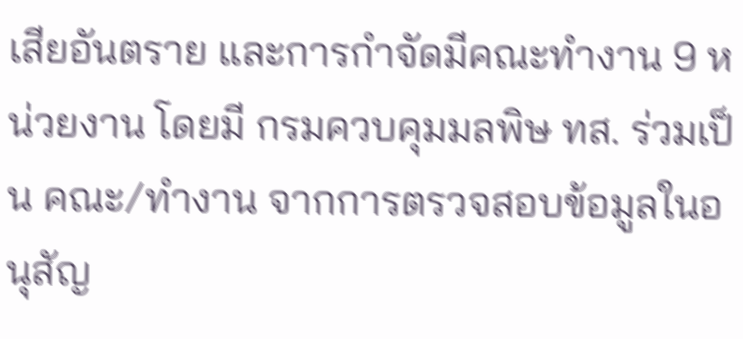เสียอันตราย และการกำจัดมีคณะทำงาน 9 หน่วยงาน โดยมี กรมควบคุมมลพิษ ทส. ร่วมเป็น คณะ/ทำงาน จากการตรวจสอบข้อมูลในอนุสัญ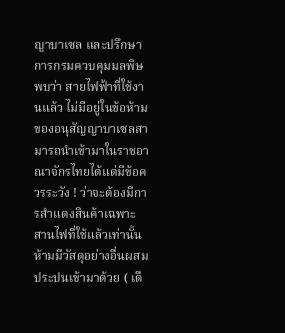ญาบาเซล และปรึกษาการกรมควบคุมมลพิษพบว่า สายไฟฟ้าที่ใช้งานแล้ว ไม่มีอยู่ในข้อห้ามของอนุสัญญาบาเซลสามารถนำเข้ามาในราชอาณาจักรไทยได้แต่มีข้อควรระวัง ! ว่าจะต้องมีการสำแดงสินค้าเฉพาะสานไฟที่ใช้แล้วเท่านั้นห้ามมีวัสดุอย่างอื่นผสมประปนเข้ามาด้วย ( เดื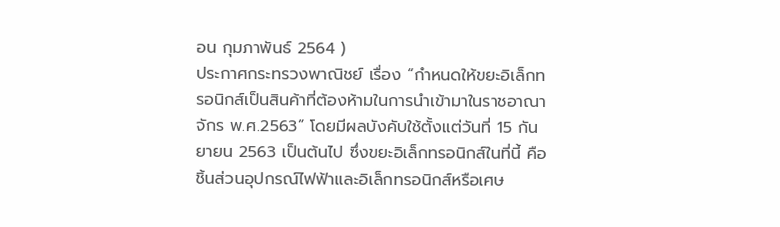อน กุมภาพันธ์ 2564 )
ประกาศกระทรวงพาณิชย์ เรื่อง “กำหนดให้ขยะอิเล็กทรอนิกส์เป็นสินค้าที่ต้องห้ามในการนำเข้ามาในราชอาณาจักร พ.ศ.2563” โดยมีผลบังคับใช้ตั้งแต่วันที่ 15 กันยายน 2563 เป็นต้นไป ซึ่งขยะอิเล็กทรอนิกส์ในที่นี้ คือ ชิ้นส่วนอุปกรณ์ไฟฟ้าและอิเล็กทรอนิกส์หรือเศษ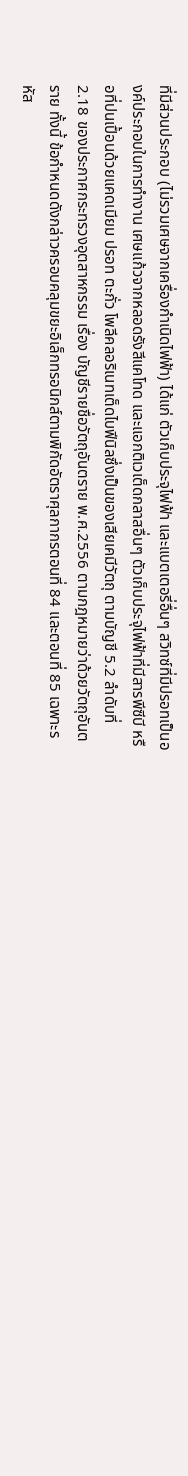ที่มีส่วนประกอบ (ไม่รวมเศษจากเครื่องกำเนิดไฟฟ้า) ได้แก่ ตัวเก็บประจุไฟฟ้า และแบตเตอรี่อื่นๆ สวิทซ์ที่มีปรอทเป็นองค์ประกอบในการทำงาน เศษแก้วจากหลอดรังสีแคโทด และแอกติเวเต็ดกลาสอื่นๆ ตัวเก็บประจุไฟฟ้าที่มีสารพีซีบี หรือที่ปนเปื้อนด้วยแคดเมียม ปรอท ตะกั่ว โพลีคลอริเนทเต็ดไบฟีนิลซึ่งเป็นของเสียเคมีวัตถุ ตามบัญชี 5.2 ลำดับที่ 2.18 ของประกาศกระทรวงอุตสาหกรรม เรื่อง บัญชีรายชื่อวัตถุอันตราย พ.ศ.2556 ตามกฎหมายว่าด้วยวัตถุอันตราย ทั้งนี้ ข้อกำหนดดังกล่าวครอบคลุมขยะอิเล็กทรอนิกส์ตามพิกัดอัตราศุลกากรตอนที่ 84 และตอนที่ 85 เฉพาะรหัส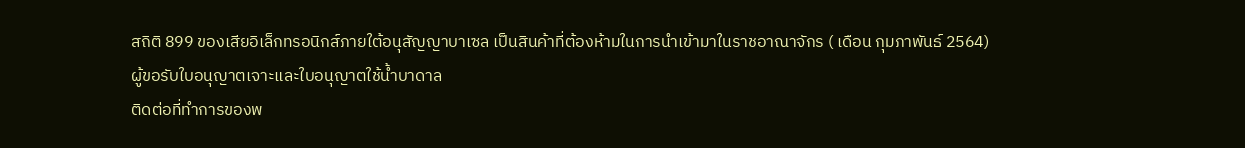สถิติ 899 ของเสียอิเล็กทรอนิกส์ภายใต้อนุสัญญาบาเซล เป็นสินค้าที่ต้องห้ามในการนำเข้ามาในราชอาณาจักร ( เดือน กุมภาพันธ์ 2564)
ผู้ขอรับใบอนุญาตเจาะและใบอนุญาตใช้น้ำบาดาล
ติดต่อที่ทำการของพ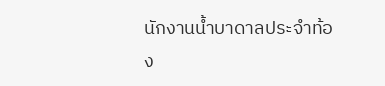นักงานน้ำบาดาลประจำท้อง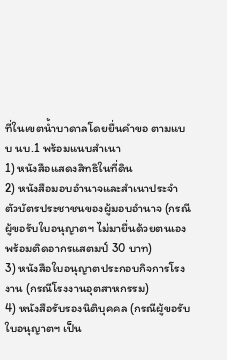ที่ในเขตน้ำบาดาลโดยยื่นคำขอ ตามแบบ นบ.1 พร้อมแนบสำเนา
1) หนังสือแสดงสิทธิในที่ดิน
2) หนังสือมอบอำนาจและสำเนาประจำตัวบัตรประชาชนของผู้มอบอำนาจ (กรณีผู้ขอรับใบอนุญาตฯ ไม่มายื่นด้วยตนเอง พร้อมติดอากรแสตมป์ 30 บาท)
3) หนังสือใบอนุญาตประกอบกิจการโรงงาน (กรณีโรงงานอุตสาหกรรม)
4) หนังสือรับรองนิติบุคคล (กรณีผู้ขอรับใบอนุญาตฯ เป็น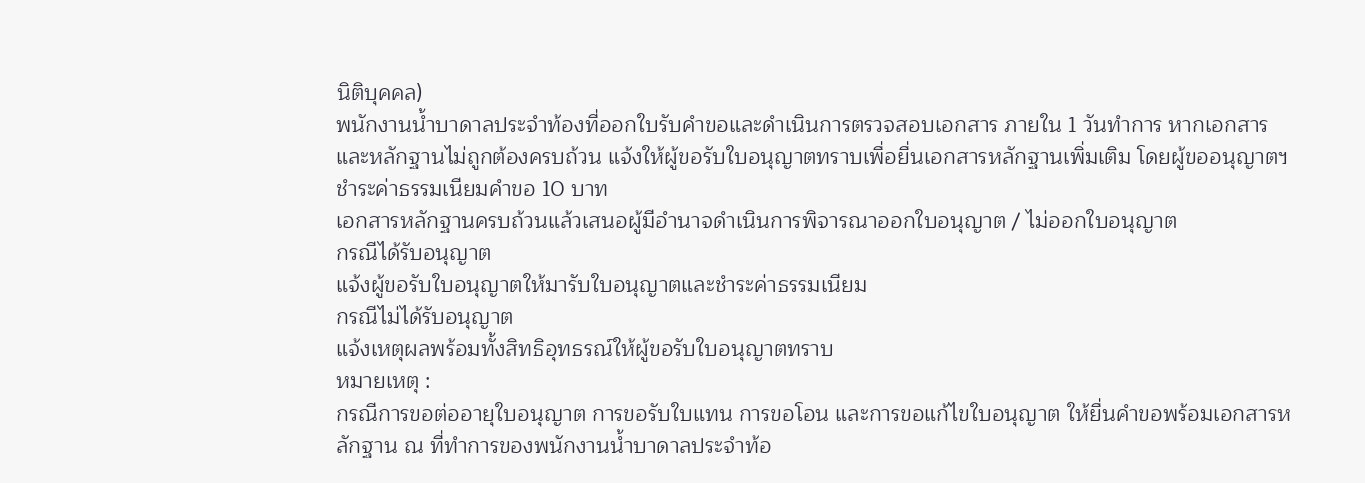นิติบุคคล)
พนักงานน้ำบาดาลประจำท้องที่ออกใบรับคำขอและดำเนินการตรวจสอบเอกสาร ภายใน 1 วันทำการ หากเอกสารและหลักฐานไม่ถูกต้องครบถ้วน แจ้งให้ผู้ขอรับใบอนุญาตทราบเพื่อยื่นเอกสารหลักฐานเพิ่มเติม โดยผู้ขออนุญาตฯ ชำระค่าธรรมเนียมคำขอ 10 บาท
เอกสารหลักฐานครบถ้วนแล้วเสนอผู้มีอำนาจดำเนินการพิจารณาออกใบอนุญาต / ไม่ออกใบอนุญาต
กรณีได้รับอนุญาต
แจ้งผู้ขอรับใบอนุญาตให้มารับใบอนุญาตและชำระค่าธรรมเนียม
กรณีไม่ได้รับอนุญาต
แจ้งเหตุผลพร้อมทั้งสิทธิอุทธรณ์ให้ผู้ขอรับใบอนุญาตทราบ
หมายเหตุ :
กรณีการขอต่ออายุใบอนุญาต การขอรับใบแทน การขอโอน และการขอแก้ไขใบอนุญาต ให้ยื่นคำขอพร้อมเอกสารหลักฐาน ณ ที่ทำการของพนักงานน้ำบาดาลประจำท้อ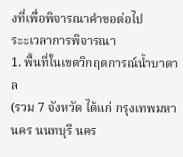งที่เพื่อพิจารณาคำขอต่อไป
ระะเวลาการพิจารณา
1. พื้นที่ในเขตวิกฤตการณ์น้ำบาดาล
(รวม 7 จังหวัด ได้แก่ กรุงเทพมหานคร นนทบุรี นคร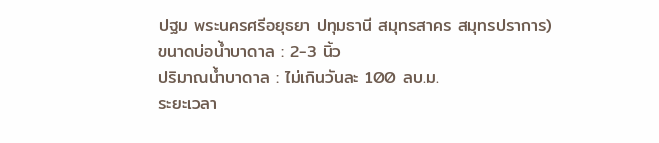ปฐม พระนครศรีอยุธยา ปทุมธานี สมุทรสาคร สมุทรปราการ)
ขนาดบ่อน้ำบาดาล : 2-3 นิ้ว
ปริมาณน้ำบาดาล : ไม่เกินวันละ 100 ลบ.ม.
ระยะเวลา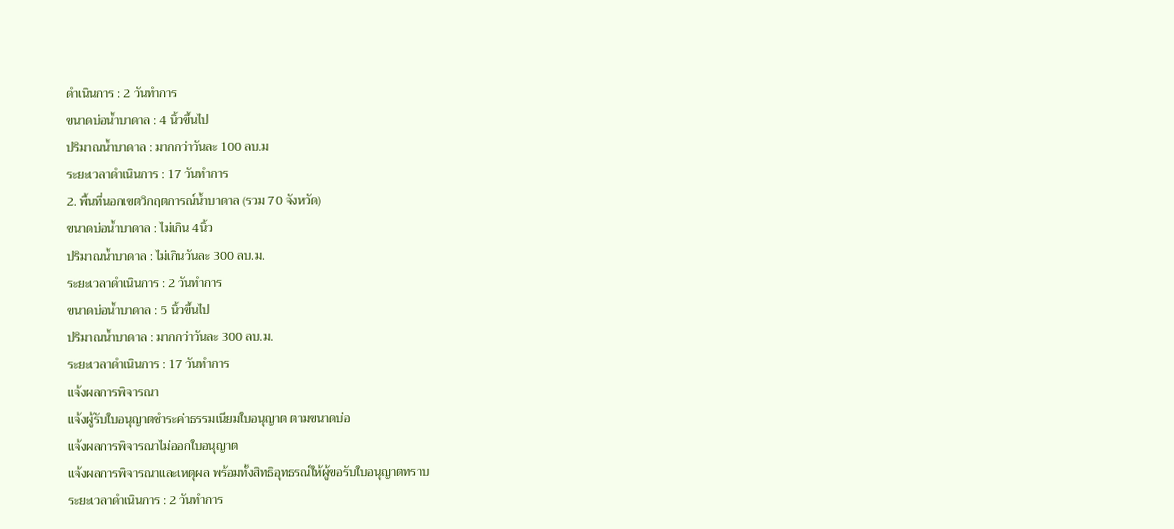ดำเนินการ : 2 วันทำการ
ขนาดบ่อน้ำบาดาล : 4 นิ้วขึ้นไป
ปริมาณน้ำบาดาล : มากกว่าวันละ 100 ลบ.ม
ระยะเวลาดำเนินการ : 17 วันทำการ
2. พื้นที่นอกเขตวิกฤตการณ์น้ำบาดาล (รวม 70 จังหวัด)
ขนาดบ่อน้ำบาดาล : ไม่เกิน 4นิ้ว
ปริมาณน้ำบาดาล : ไม่เกินวันละ 300 ลบ.ม.
ระยะเวลาดำเนินการ : 2 วันทำการ
ขนาดบ่อน้ำบาดาล : 5 นิ้วขึ้นไป
ปริมาณน้ำบาดาล : มากกว่าวันละ 300 ลบ.ม.
ระยะเวลาดำเนินการ : 17 วันทำการ
แจ้งผลการพิจารณา
แจ้งผู้รับใบอนุญาตชำระค่าธรรมเนียมใบอนุญาต ตามขนาดบ่อ
แจ้งผลการพิจารณาไม่ออกใบอนุญาต
แจ้งผลการพิจารณาและเหตุผล พร้อมทั้งสิทธิอุทธรณ์ให้ผู้ขอรับใบอนุญาตทราบ
ระยะเวลาดำเนินการ : 2 วันทำการ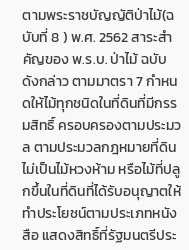ตามพระราชบัญญัติป่าไม้(ฉบับที่ 8 ) พ.ศ. 2562 สาระสำคัญของ พ.ร.บ. ป่าไม้ ฉบับดังกล่าว ตามมาตรา 7 กำหนดให้ไม้ทุกชนิดในที่ดินที่มีกรรมสิทธิ์ ครอบครองตามประมวล ตามประมวลกฎหมายที่ดิน ไม่เป็นไม้หวงห้าม หรือไม้ที่ปลูกขึ้นในที่ดินที่ได้รับอนุญาตให้ทำประโยชน์ตามประเภทหนังสือ แสดงสิทธิ์ที่รัฐมนตรีประ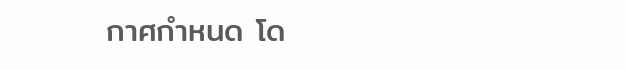กาศกำหนด โด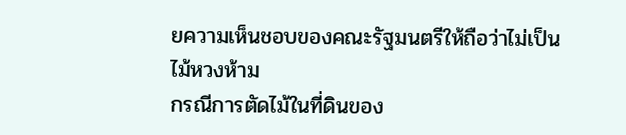ยความเห็นชอบของคณะรัฐมนตรีให้ถือว่าไม่เป็นไม้หวงห้าม
กรณีการตัดไม้ในที่ดินของ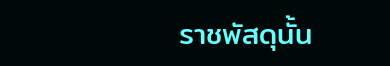ราชพัสดุนั้น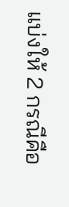แบ่งให้ 2 กรณีคือ